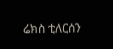ሬክስ ቲለርሰን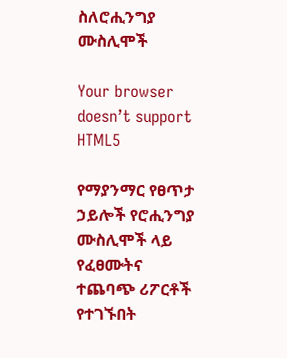ስለሮሒንግያ ሙስሊሞች

Your browser doesn’t support HTML5

የማያንማር የፀጥታ ኃይሎች የሮሒንግያ ሙስሊሞች ላይ የፈፀሙትና ተጨባጭ ሪፖርቶች የተገኙበት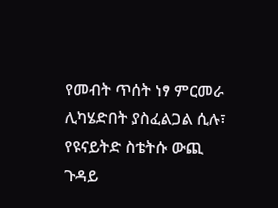የመብት ጥሰት ነፃ ምርመራ ሊካሄድበት ያስፈልጋል ሲሉ፣ የዩናይትድ ስቴትሱ ውጪ ጉዳይ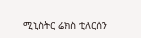ሚኒስትር ሬክስ ቲለርሰን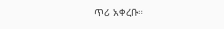ጥሪ አቀረቡ።